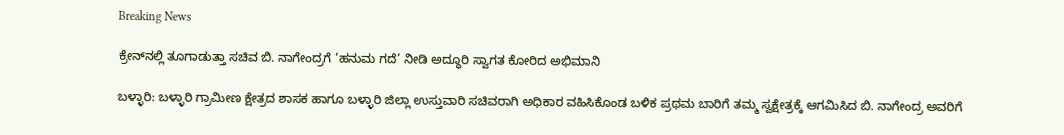Breaking News

ಕ್ರೇನ್‌ನಲ್ಲಿ ತೂಗಾಡುತ್ತಾ ಸಚಿವ ಬಿ. ನಾಗೇಂದ್ರಗೆ ‘ಹನುಮ ಗದೆ’ ನೀಡಿ ಅದ್ಧೂರಿ ಸ್ವಾಗತ ಕೋರಿದ ಅಭಿಮಾನಿ

ಬಳ್ಳಾರಿ: ಬಳ್ಳಾರಿ ಗ್ರಾಮೀಣ ಕ್ಷೇತ್ರದ ಶಾಸಕ ಹಾಗೂ ಬಳ್ಳಾರಿ ಜಿಲ್ಲಾ ಉಸ್ತುವಾರಿ ಸಚಿವರಾಗಿ ಅಧಿಕಾರ ವಹಿಸಿಕೊಂಡ ಬಳಿಕ ಪ್ರಥಮ ಬಾರಿಗೆ ತಮ್ಮ ಸ್ವಕ್ಷೇತ್ರಕ್ಕೆ ಆಗಮಿಸಿದ ಬಿ. ನಾಗೇಂದ್ರ ಅವರಿಗೆ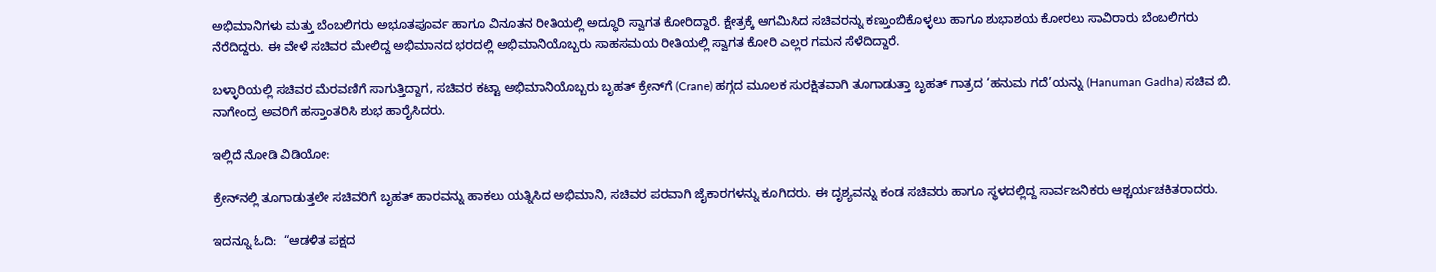ಅಭಿಮಾನಿಗಳು ಮತ್ತು ಬೆಂಬಲಿಗರು ಅಭೂತಪೂರ್ವ ಹಾಗೂ ವಿನೂತನ ರೀತಿಯಲ್ಲಿ ಅದ್ಧೂರಿ ಸ್ವಾಗತ ಕೋರಿದ್ದಾರೆ. ಕ್ಷೇತ್ರಕ್ಕೆ ಆಗಮಿಸಿದ ಸಚಿವರನ್ನು ಕಣ್ತುಂಬಿಕೊಳ್ಳಲು ಹಾಗೂ ಶುಭಾಶಯ ಕೋರಲು ಸಾವಿರಾರು ಬೆಂಬಲಿಗರು ನೆರೆದಿದ್ದರು. ಈ ವೇಳೆ ಸಚಿವರ ಮೇಲಿದ್ದ ಅಭಿಮಾನದ ಭರದಲ್ಲಿ ಅಭಿಮಾನಿಯೊಬ್ಬರು ಸಾಹಸಮಯ ರೀತಿಯಲ್ಲಿ ಸ್ವಾಗತ ಕೋರಿ ಎಲ್ಲರ ಗಮನ ಸೆಳೆದಿದ್ದಾರೆ.

ಬಳ್ಳಾರಿಯಲ್ಲಿ ಸಚಿವರ ಮೆರವಣಿಗೆ ಸಾಗುತ್ತಿದ್ದಾಗ, ಸಚಿವರ ಕಟ್ಟಾ ಅಭಿಮಾನಿಯೊಬ್ಬರು ಬೃಹತ್ ಕ್ರೇನ್‌ಗೆ (Crane) ಹಗ್ಗದ ಮೂಲಕ ಸುರಕ್ಷಿತವಾಗಿ ತೂಗಾಡುತ್ತಾ ಬೃಹತ್ ಗಾತ್ರದ ‘ಹನುಮ ಗದೆ’ಯನ್ನು (Hanuman Gadha) ಸಚಿವ ಬಿ. ನಾಗೇಂದ್ರ ಅವರಿಗೆ ಹಸ್ತಾಂತರಿಸಿ ಶುಭ ಹಾರೈಸಿದರು.

ಇಲ್ಲಿದೆ ನೋಡಿ ವಿಡಿಯೋ:

ಕ್ರೇನ್‌ನಲ್ಲಿ ತೂಗಾಡುತ್ತಲೇ ಸಚಿವರಿಗೆ ಬೃಹತ್ ಹಾರವನ್ನು ಹಾಕಲು ಯತ್ನಿಸಿದ ಅಭಿಮಾನಿ, ಸಚಿವರ ಪರವಾಗಿ ಜೈಕಾರಗಳನ್ನು ಕೂಗಿದರು. ಈ ದೃಶ್ಯವನ್ನು ಕಂಡ ಸಚಿವರು ಹಾಗೂ ಸ್ಥಳದಲ್ಲಿದ್ದ ಸಾರ್ವಜನಿಕರು ಆಶ್ಚರ್ಯಚಕಿತರಾದರು.

ಇದನ್ನೂ ಓದಿ:  “ಆಡಳಿತ ಪಕ್ಷದ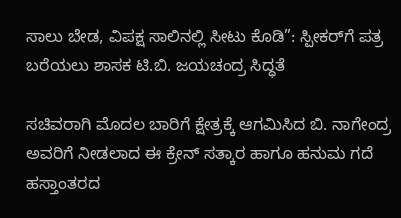ಸಾಲು ಬೇಡ, ವಿಪಕ್ಷ ಸಾಲಿನಲ್ಲಿ ಸೀಟು ಕೊಡಿ”: ಸ್ಪೀಕರ್‌ಗೆ ಪತ್ರ ಬರೆಯಲು ಶಾಸಕ ಟಿ.ಬಿ. ಜಯಚಂದ್ರ ಸಿದ್ಧತೆ

ಸಚಿವರಾಗಿ ಮೊದಲ ಬಾರಿಗೆ ಕ್ಷೇತ್ರಕ್ಕೆ ಆಗಮಿಸಿದ ಬಿ. ನಾಗೇಂದ್ರ ಅವರಿಗೆ ನೀಡಲಾದ ಈ ಕ್ರೇನ್ ಸತ್ಕಾರ ಹಾಗೂ ಹನುಮ ಗದೆ ಹಸ್ತಾಂತರದ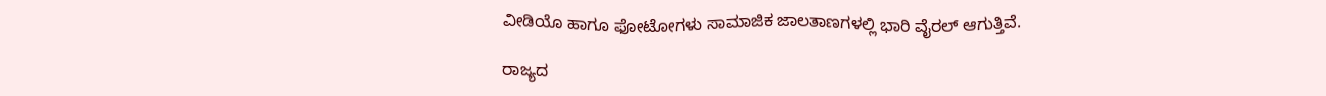ವೀಡಿಯೊ ಹಾಗೂ ಫೋಟೋಗಳು ಸಾಮಾಜಿಕ ಜಾಲತಾಣಗಳಲ್ಲಿ ಭಾರಿ ವೈರಲ್ ಆಗುತ್ತಿವೆ.

ರಾಜ್ಯದ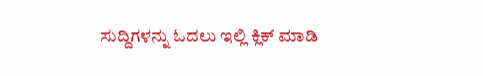ಸುದ್ದಿಗಳನ್ನು ಓದಲು ಇಲ್ಲಿ ಕ್ಲಿಕ್ ಮಾಡಿ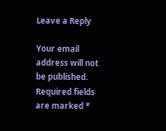Leave a Reply

Your email address will not be published. Required fields are marked *